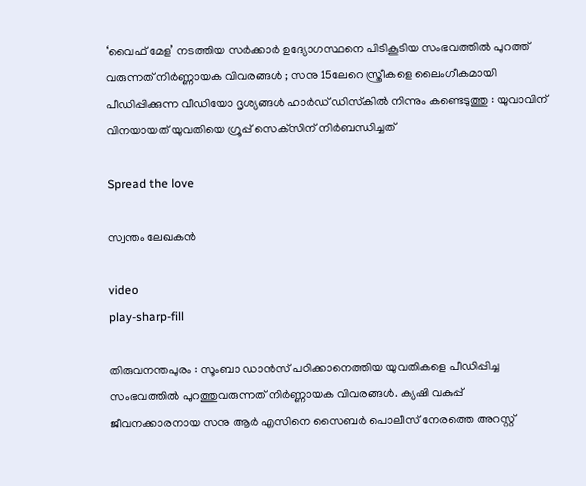‘വൈഫ് മേള’ നടത്തിയ സർക്കാർ ഉദ്യോഗസ്ഥനെ പിടികൂടിയ സംഭവത്തിൽ പുറത്ത് വരുന്നത് നിർണ്ണായക വിവരങ്ങൾ ; സനു 15ലേറെ സ്ത്രീകളെ ലൈംഗീകമായി പീഡിപ്പിക്കുന്ന വീഡിയോ ദൃശ്യങ്ങൾ ഹാർഡ് ഡിസ്‌കിൽ നിന്നും കണ്ടെടുത്തു : യുവാവിന് വിനയായത് യുവതിയെ ഗ്രൂപ്പ് സെക്‌സിന് നിർബന്ധിച്ചത്

Spread the love

സ്വന്തം ലേഖകൻ

video
play-sharp-fill

തിരുവനന്തപുരം : സൂംബാ ഡാൻസ് പഠിക്കാനെത്തിയ യുവതികളെ പീഡിപ്പിച്ച സംഭവത്തിൽ പുറത്തുവരുന്നത് നിർണ്ണായക വിവരങ്ങൾ. ക്യഷി വകുപ്പ് ജീവനക്കാരനായ സനു ആർ എസിനെ സൈബർ പൊലീസ് നേരത്തെ അറസ്റ്റ്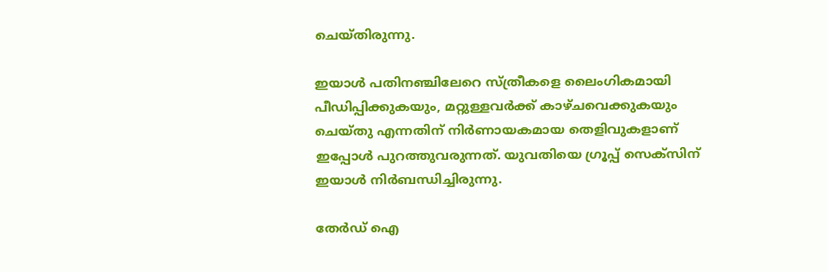ചെയ്തിരുന്നു.

ഇയാൾ പതിനഞ്ചിലേറെ സ്ത്രീകളെ ലൈംഗികമായി പീഡിപ്പിക്കുകയും, മറ്റുള്ളവർക്ക് കാഴ്ചവെക്കുകയും ചെയ്തു എന്നതിന് നിർണായകമായ തെളിവുകളാണ് ഇപ്പോൾ പുറത്തുവരുന്നത്. യുവതിയെ ഗ്രൂപ്പ് സെക്‌സിന് ഇയാൾ നിർബന്ധിച്ചിരുന്നു.

തേർഡ് ഐ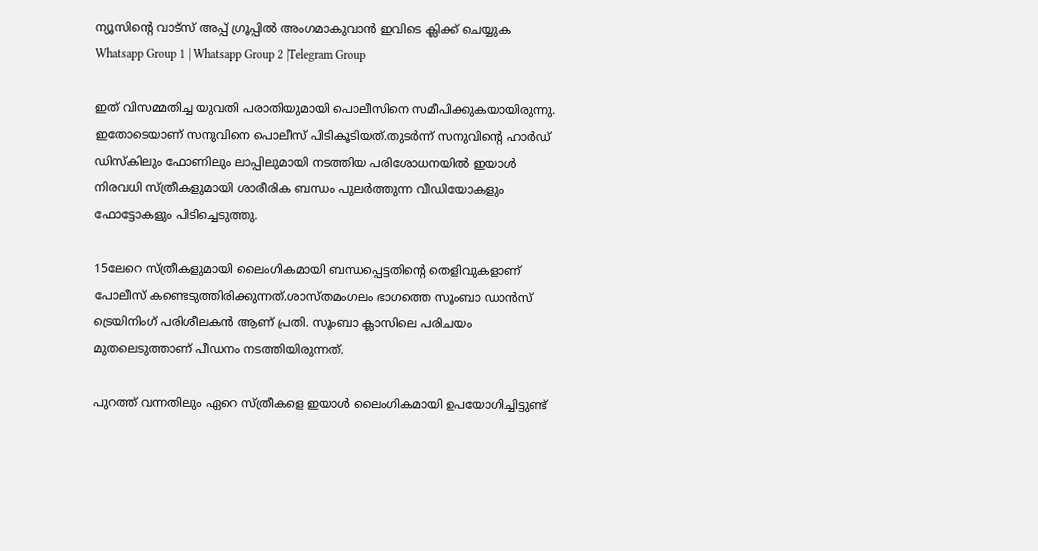ന്യൂസിന്റെ വാട്സ് അപ്പ് ഗ്രൂപ്പിൽ അംഗമാകുവാൻ ഇവിടെ ക്ലിക്ക് ചെയ്യുക
Whatsapp Group 1 | Whatsapp Group 2 |Telegram Group

ഇത് വിസമ്മതിച്ച യുവതി പരാതിയുമായി പൊലീസിനെ സമീപിക്കുകയായിരുന്നു. ഇതോടെയാണ് സനുവിനെ പൊലീസ് പിടികൂടിയത്.തുടർന്ന് സനുവിന്റെ ഹാർഡ് ഡിസ്‌കിലും ഫോണിലും ലാപ്പിലുമായി നടത്തിയ പരിശോധനയിൽ ഇയാൾ നിരവധി സ്ത്രീകളുമായി ശാരീരിക ബന്ധം പുലർത്തുന്ന വീഡിയോകളും ഫോട്ടോകളും പിടിച്ചെടുത്തു.

15ലേറെ സ്ത്രീകളുമായി ലൈംഗികമായി ബന്ധപ്പെട്ടതിന്റെ തെളിവുകളാണ് പോലീസ് കണ്ടെടുത്തിരിക്കുന്നത്.ശാസ്തമംഗലം ഭാഗത്തെ സൂംബാ ഡാൻസ് ട്രെയിനിംഗ് പരിശീലകൻ ആണ് പ്രതി. സൂംബാ ക്ലാസിലെ പരിചയം മുതലെടുത്താണ് പീഡനം നടത്തിയിരുന്നത്.

പുറത്ത് വന്നതിലും ഏറെ സ്ത്രീകളെ ഇയാൾ ലൈംഗികമായി ഉപയോഗിച്ചിട്ടുണ്ട്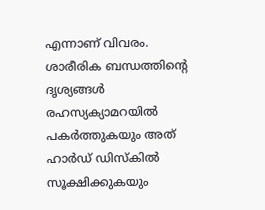എന്നാണ് വിവരം. ശാരീരിക ബന്ധത്തിന്റെ ദൃശ്യങ്ങൾ രഹസ്യക്യാമറയിൽ പകർത്തുകയും അത് ഹാർഡ് ഡിസ്‌കിൽ സൂക്ഷിക്കുകയും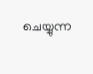ചെയ്യുന്ന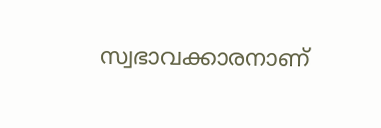സ്വഭാവക്കാരനാണ്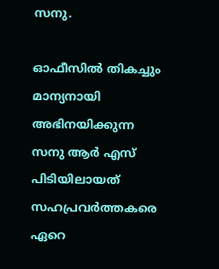സനു.

ഓഫീസിൽ തികച്ചും മാന്യനായി അഭിനയിക്കുന്ന സനു ആർ എസ് പിടിയിലായത് സഹപ്രവർത്തകരെ ഏറെ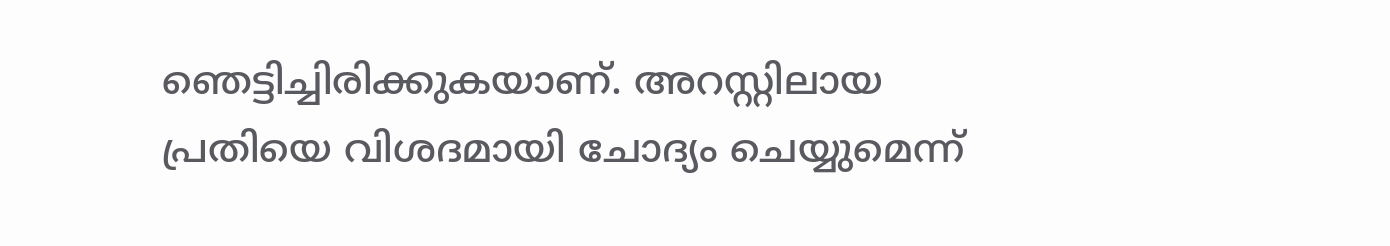ഞെട്ടിച്ചിരിക്കുകയാണ്. അറസ്റ്റിലായ പ്രതിയെ വിശദമായി ചോദ്യം ചെയ്യുമെന്ന്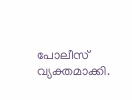പോലീസ് വ്യക്തമാക്കി.